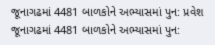જૂનાગઢમાં 4481 બાળકોને અભ્યાસમાં પુન: પ્રવેશ
જૂનાગઢમાં 4481 બાળકોને અભ્યાસમાં પુન: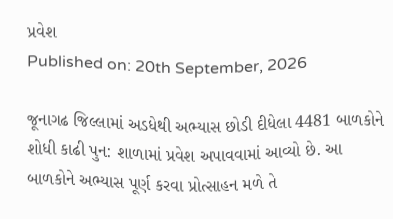પ્રવેશ
Published on: 20th September, 2026

જૂનાગઢ જિલ્લામાં અડધેથી અભ્યાસ છોડી દીધેલા 4481 બાળકોને શોધી કાઢી પુન: શાળામાં પ્રવેશ અપાવવામાં આવ્યો છે. આ બાળકોને અભ્યાસ પૂર્ણ કરવા પ્રોત્સાહન મળે તે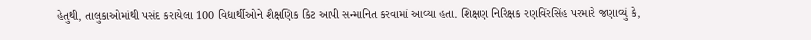હેતુથી, તાલુકાઓમાંથી પસંદ કરાયેલા 100 વિદ્યાર્થીઓને શૈક્ષણિક કિટ આપી સન્માનિત કરવામાં આવ્યા હતા. શિક્ષણ નિરિક્ષક રણવિંરસિંહ પરમારે જણાવ્યું કે,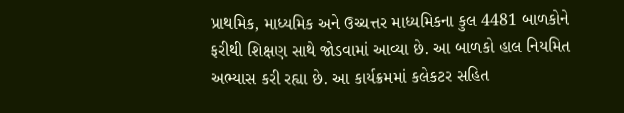પ્રાથમિક, માધ્યમિક અને ઉચ્ચત્તર માધ્યમિકના કુલ 4481 બાળકોને ફરીથી શિક્ષણ સાથે જોડવામાં આવ્યા છે. આ બાળકો હાલ નિયમિત અભ્યાસ કરી રહ્યા છે. આ કાર્યક્રમમાં કલેકટર સહિત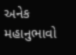અનેક મહાનુભાવો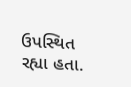ઉપસ્થિત રહ્યા હતા.